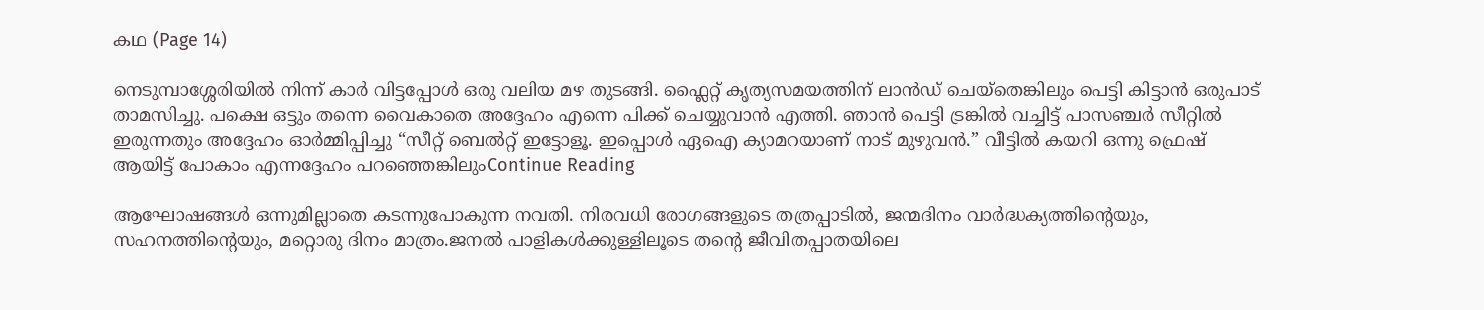കഥ (Page 14)

നെടുമ്പാശ്ശേരിയിൽ നിന്ന് കാർ വിട്ടപ്പോൾ ഒരു വലിയ മഴ തുടങ്ങി. ഫ്ലൈറ്റ് കൃത്യസമയത്തിന് ലാൻഡ് ചെയ്തെങ്കിലും പെട്ടി കിട്ടാൻ ഒരുപാട് താമസിച്ചു. പക്ഷെ ഒട്ടും തന്നെ വൈകാതെ അദ്ദേഹം എന്നെ പിക്ക് ചെയ്യുവാൻ എത്തി. ഞാൻ പെട്ടി ട്രങ്കിൽ വച്ചിട്ട് പാസഞ്ചർ സീറ്റിൽ ഇരുന്നതും അദ്ദേഹം ഓർമ്മിപ്പിച്ചു “സീറ്റ് ബെൽറ്റ് ഇട്ടോളൂ. ഇപ്പൊൾ ഏഐ ക്യാമറയാണ് നാട് മുഴുവൻ.” വീട്ടിൽ കയറി ഒന്നു ഫ്രെഷ് ആയിട്ട് പോകാം എന്നദ്ദേഹം പറഞ്ഞെങ്കിലുംContinue Reading

ആഘോഷങ്ങൾ ഒന്നുമില്ലാതെ കടന്നുപോകുന്ന നവതി. നിരവധി രോഗങ്ങളുടെ തത്രപ്പാടിൽ, ജന്മദിനം വാർദ്ധക്യത്തിന്റെയും, സഹനത്തിന്റെയും, മറ്റൊരു ദിനം മാത്രം.ജനൽ പാളികൾക്കുള്ളിലൂടെ തന്റെ ജീവിതപ്പാതയിലെ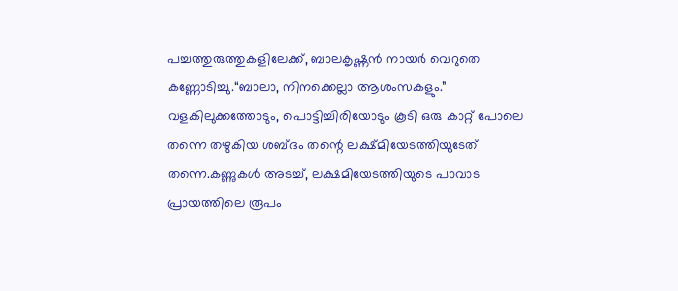പച്ചത്തുരുത്തുകളിലേക്ക്, ബാലകൃഷ്ണൻ നായർ വെറുതെ കണ്ണോടിച്ചു.“ബാലാ, നിനക്കെല്ലാ ആശംസകളും.” വളകിലുക്കത്തോടും, പൊട്ടിച്ചിരിയോടും കൂടി ഒരു കാറ്റ് പോലെ തന്നെ തഴുകിയ ശബ്ദം തന്റെ ലക്ഷ്മിയേടത്തിയുടേത് തന്നെ.കണ്ണുകൾ അടച്ച്, ലക്ഷമിയേടത്തിയുടെ പാവാട പ്രായത്തിലെ രൂപം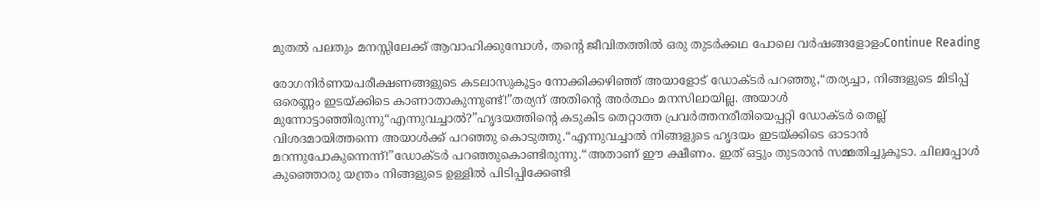മുതൽ പലതും മനസ്സിലേക്ക് ആവാഹിക്കുമ്പോൾ, തന്റെ ജീവിതത്തിൽ ഒരു തുടർക്കഥ പോലെ വർഷങ്ങളോളംContinue Reading

രോഗനിർണയപരീക്ഷണങ്ങളുടെ കടലാസുകൂട്ടം നോക്കിക്കഴിഞ്ഞ് അയാളോട് ഡോക്ടർ പറഞ്ഞു,“തര്യച്ചാ, നിങ്ങളുടെ മിടിപ്പ് ഒരെണ്ണം ഇടയ്ക്കിടെ കാണാതാകുന്നുണ്ട്!”തര്യന് അതിൻ്റെ അർത്ഥം മനസിലായില്ല. അയാൾ മുന്നോട്ടാഞ്ഞിരുന്നു“എന്നുവച്ചാൽ?”ഹൃദയത്തിൻ്റെ കടുകിട തെറ്റാത്ത പ്രവർത്തനരീതിയെപ്പറ്റി ഡോക്ടർ തെല്ല് വിശദമായിത്തന്നെ അയാൾക്ക് പറഞ്ഞു കൊടുത്തു.“എന്നുവച്ചാൽ നിങ്ങളുടെ ഹൃദയം ഇടയ്ക്കിടെ ഓടാൻ മറന്നുപോകുന്നെന്ന്!”ഡോക്ടർ പറഞ്ഞുകൊണ്ടിരുന്നു.“അതാണ് ഈ ക്ഷീണം. ഇത് ഒട്ടും തുടരാൻ സമ്മതിച്ചുകൂടാ. ചിലപ്പോൾ കുഞ്ഞൊരു യന്ത്രം നിങ്ങളുടെ ഉള്ളിൽ പിടിപ്പിക്കേണ്ടി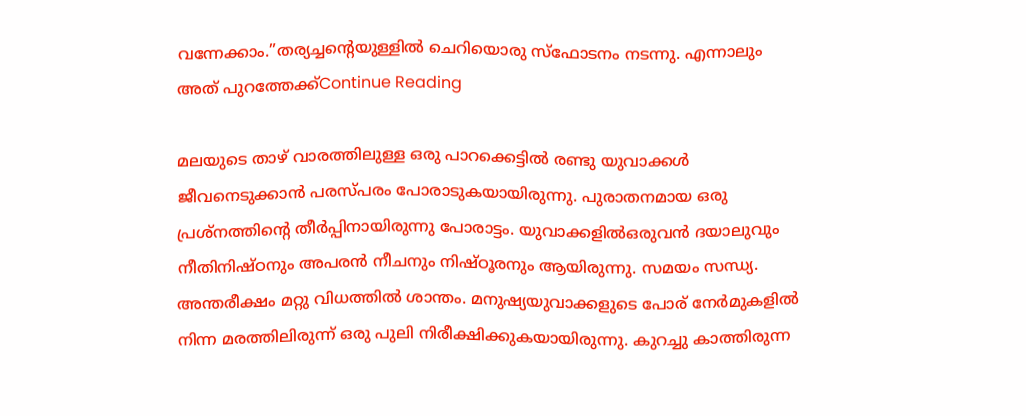വന്നേക്കാം.”തര്യച്ചൻ്റെയുള്ളിൽ ചെറിയൊരു സ്ഫോടനം നടന്നു. എന്നാലും അത് പുറത്തേക്ക്Continue Reading

മലയുടെ താഴ്‌ വാരത്തിലുള്ള ഒരു പാറക്കെട്ടിൽ രണ്ടു യുവാക്കൾ ജീവനെടുക്കാൻ പരസ്പരം പോരാടുകയായിരുന്നു. പുരാതനമായ ഒരു പ്രശ്നത്തിന്‍റെ തീർപ്പിനായിരുന്നു പോരാട്ടം. യുവാക്കളിൽഒരുവൻ ദയാലുവും നീതിനിഷ്ഠനും അപരൻ നീചനും നിഷ്ഠൂരനും ആയിരുന്നു. സമയം സന്ധ്യ. അന്തരീക്ഷം മറ്റു വിധത്തിൽ ശാന്തം. മനുഷ്യയുവാക്കളുടെ പോര് നേർമുകളിൽ നിന്ന മരത്തിലിരുന്ന് ഒരു പുലി നിരീക്ഷിക്കുകയായിരുന്നു. കുറച്ചു കാത്തിരുന്ന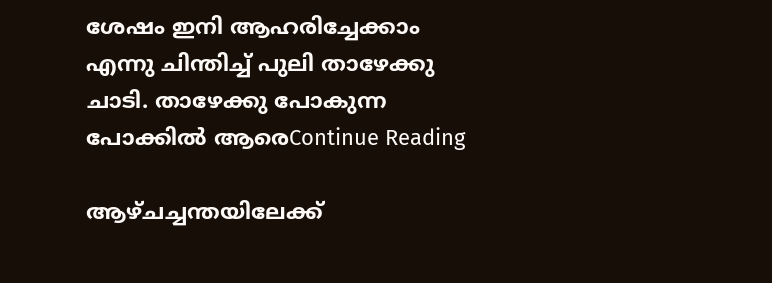ശേഷം ഇനി ആഹരിച്ചേക്കാം എന്നു ചിന്തിച്ച് പുലി താഴേക്കു ചാടി. താഴേക്കു പോകുന്ന പോക്കിൽ ആരെContinue Reading

ആഴ്ചച്ചന്തയിലേക്ക്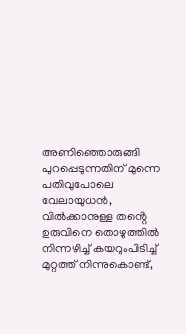അണിഞ്ഞൊരുങ്ങി പുറപ്പെടുന്നതിന് മുന്നെ പതിവുപോലെ വേലായുധൻ, വിൽക്കാനുള്ള തൻ്റെ ഉരുവിനെ തൊഴുത്തിൽ നിന്നഴിച്ച് കയറുംപിടിച്ച് മുറ്റത്ത് നിന്നുകൊണ്ട്,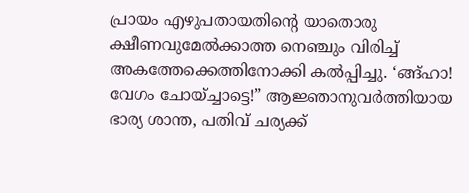പ്രായം എഴുപതായതിൻ്റെ യാതൊരു ക്ഷീണവുമേൽക്കാത്ത നെഞ്ചും വിരിച്ച് അകത്തേക്കെത്തിനോക്കി കൽപ്പിച്ചു. ‘ങ്ങ്ഹാ! വേഗം ചോയ്ച്ചാട്ടെ!” ആജ്ഞാനുവർത്തിയായ ഭാര്യ ശാന്ത, പതിവ് ചര്യക്ക്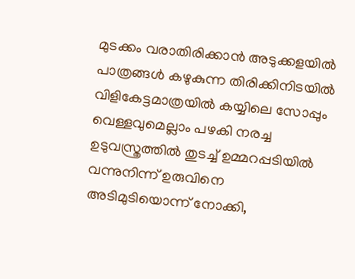മുടക്കം വരാതിരിക്കാൻ അടുക്കളയിൽ പാത്രങ്ങൾ കഴുകുന്ന തിരിക്കിനിടയിൽ വിളികേട്ടമാത്രയിൽ കയ്യിലെ സോപ്പും വെള്ളവുമെല്ലാം പഴകി നരച്ച ഉടുവസ്ത്രത്തിൽ തുടച്ച് ഉമ്മറപ്പടിയിൽ വന്നുനിന്ന് ഉരുവിനെ അടിമുടിയൊന്ന് നോക്കി,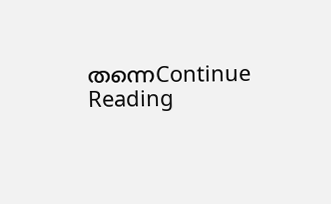തന്നെContinue Reading